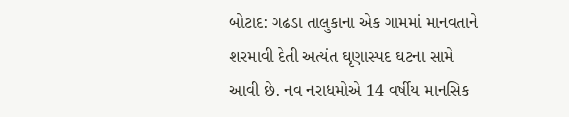બોટાદ: ગઢડા તાલુકાના એક ગામમાં માનવતાને શરમાવી દેતી અત્યંત ઘૃણાસ્પદ ઘટના સામે આવી છે. નવ નરાધમોએ 14 વર્ષીય માનસિક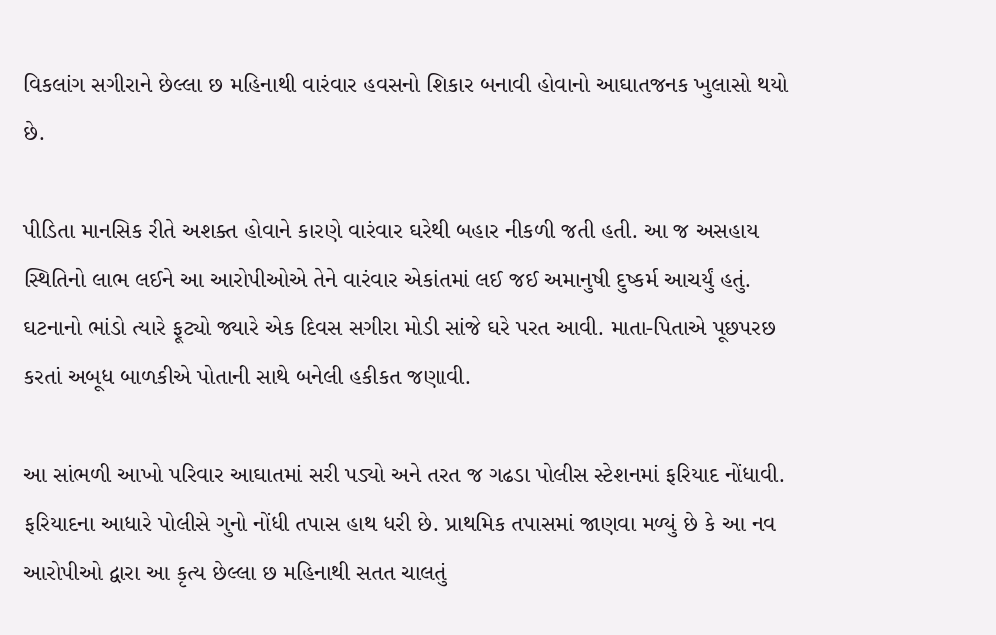વિકલાંગ સગીરાને છેલ્લા છ મહિનાથી વારંવાર હવસનો શિકાર બનાવી હોવાનો આઘાતજનક ખુલાસો થયો છે.

પીડિતા માનસિક રીતે અશક્ત હોવાને કારણે વારંવાર ઘરેથી બહાર નીકળી જતી હતી. આ જ અસહાય સ્થિતિનો લાભ લઈને આ આરોપીઓએ તેને વારંવાર એકાંતમાં લઈ જઈ અમાનુષી દુષ્કર્મ આચર્યું હતું. ઘટનાનો ભાંડો ત્યારે ફૂટ્યો જ્યારે એક દિવસ સગીરા મોડી સાંજે ઘરે પરત આવી. માતા-પિતાએ પૂછપરછ કરતાં અબૂધ બાળકીએ પોતાની સાથે બનેલી હકીકત જણાવી.

આ સાંભળી આખો પરિવાર આઘાતમાં સરી પડ્યો અને તરત જ ગઢડા પોલીસ સ્ટેશનમાં ફરિયાદ નોંધાવી. ફરિયાદના આધારે પોલીસે ગુનો નોંધી તપાસ હાથ ધરી છે. પ્રાથમિક તપાસમાં જાણવા મળ્યું છે કે આ નવ આરોપીઓ દ્વારા આ કૃત્ય છેલ્લા છ મહિનાથી સતત ચાલતું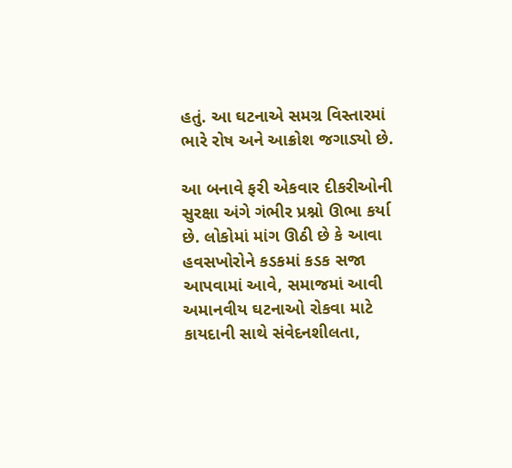હતું. આ ઘટનાએ સમગ્ર વિસ્તારમાં ભારે રોષ અને આક્રોશ જગાડ્યો છે.

આ બનાવે ફરી એકવાર દીકરીઓની સુરક્ષા અંગે ગંભીર પ્રશ્નો ઊભા કર્યા છે. લોકોમાં માંગ ઊઠી છે કે આવા હવસખોરોને કડકમાં કડક સજા આપવામાં આવે, સમાજમાં આવી અમાનવીય ઘટનાઓ રોકવા માટે કાયદાની સાથે સંવેદનશીલતા,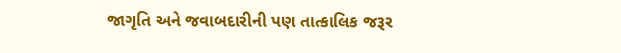જાગૃતિ અને જવાબદારીની પણ તાત્કાલિક જરૂર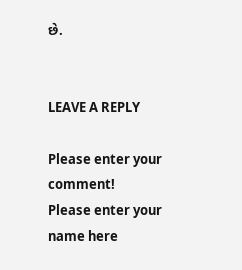છે.


LEAVE A REPLY

Please enter your comment!
Please enter your name here